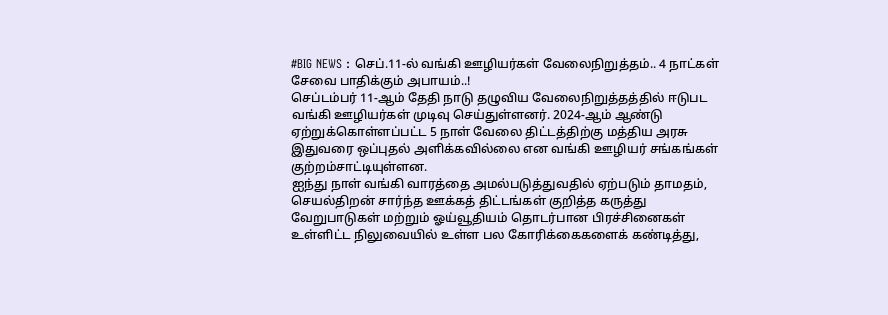#BIG NEWS : செப்.11-ல் வங்கி ஊழியர்கள் வேலைநிறுத்தம்.. 4 நாட்கள் சேவை பாதிக்கும் அபாயம்..!
செப்டம்பர் 11-ஆம் தேதி நாடு தழுவிய வேலைநிறுத்தத்தில் ஈடுபட வங்கி ஊழியர்கள் முடிவு செய்துள்ளனர். 2024-ஆம் ஆண்டு ஏற்றுக்கொள்ளப்பட்ட 5 நாள் வேலை திட்டத்திற்கு மத்திய அரசு இதுவரை ஒப்புதல் அளிக்கவில்லை என வங்கி ஊழியர் சங்கங்கள் குற்றம்சாட்டியுள்ளன.
ஐந்து நாள் வங்கி வாரத்தை அமல்படுத்துவதில் ஏற்படும் தாமதம், செயல்திறன் சார்ந்த ஊக்கத் திட்டங்கள் குறித்த கருத்து வேறுபாடுகள் மற்றும் ஓய்வூதியம் தொடர்பான பிரச்சினைகள் உள்ளிட்ட நிலுவையில் உள்ள பல கோரிக்கைகளைக் கண்டித்து,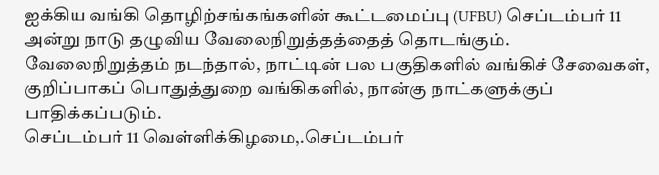ஐக்கிய வங்கி தொழிற்சங்கங்களின் கூட்டமைப்பு (UFBU) செப்டம்பர் 11 அன்று நாடு தழுவிய வேலைநிறுத்தத்தைத் தொடங்கும்.
வேலைநிறுத்தம் நடந்தால், நாட்டின் பல பகுதிகளில் வங்கிச் சேவைகள், குறிப்பாகப் பொதுத்துறை வங்கிகளில், நான்கு நாட்களுக்குப் பாதிக்கப்படும்.
செப்டம்பர் 11 வெள்ளிக்கிழமை,.செப்டம்பர்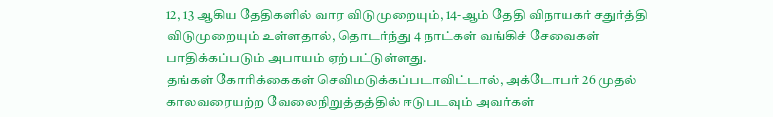12, 13 ஆகிய தேதிகளில் வார விடுமுறையும், 14-ஆம் தேதி விநாயகர் சதுர்த்தி விடுமுறையும் உள்ளதால், தொடர்ந்து 4 நாட்கள் வங்கிச் சேவைகள் பாதிக்கப்படும் அபாயம் ஏற்பட்டுள்ளது.
தங்கள் கோரிக்கைகள் செவிமடுக்கப்படாவிட்டால், அக்டோபர் 26 முதல் காலவரையற்ற வேலைநிறுத்தத்தில் ஈடுபடவும் அவர்கள்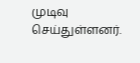முடிவு செய்துள்ளனர்.